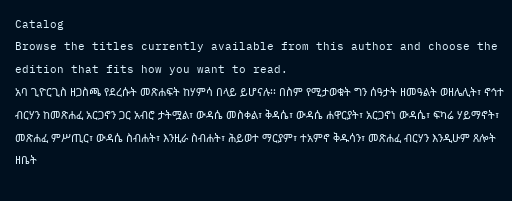Catalog
Browse the titles currently available from this author and choose the edition that fits how you want to read.
አባ ጊዮርጊስ ዘጋስጫ የደረሱት መጽሐፍት ከሃምሳ በላይ ይሆናሉ፡፡ በስም የሚታወቁት ግን ሰዓታት ዘመዓልት ወዘሌሊት፣ ኖኅተ ብርሃን ከመጽሐፈ አርጋኖን ጋር አብሮ ታትሟል፣ ውዳሴ መስቀል፣ ቅዳሴ፣ ውዳሴ ሐዋርያት፣ አርጋኖነ ውዳሴ፣ ፍካሬ ሃይማኖት፣ መጽሐፈ ምሥጢር፣ ውዳሴ ስብሐት፣ እንዚራ ስብሐት፣ ሕይወተ ማርያም፣ ተአምኖ ቅዱሳን፣ መጽሐፈ ብርሃን እንዲሁም ጸሎት ዘቤት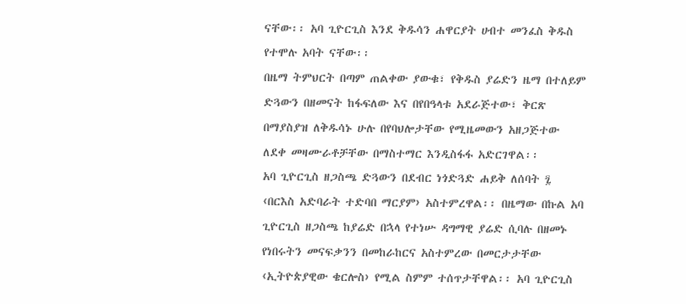ናቸው፡፡ አባ ጊዮርጊስ እንደ ቅዱሳን ሐዋርያት ሀብተ መንፈስ ቅዱስ የተሞሉ አባት ናቸው፡፡
በዜማ ትምህርት በጣም ጠልቀው ያውቁ፣ የቅዱስ ያሬድን ዜማ በተለይም ድጓውን በዘመናት ከፋፍለው እና በየበዓላቱ አደራጅተው፣ ቅርጽ በማያስያዝ ለቅዱሳኑ ሁሉ በየባህሎታቸው የሚዜመውን አዘጋጅተው ለደቀ መዛሙራቶቻቸው በማስተማር እንዲስፋፋ አድርገዋል፡፡
አባ ጊዮርጊስ ዘጋስጫ ድጓውን በደብር ነጎድጓድ ሐይቅ ለሰባት ፯ ‹በርእስ አድባራት ተድባበ ማርያም› አስተምረዋል፡፡ በዜማው በኩል አባ ጊዮርጊስ ዘጋስጫ ከያሬድ በኋላ የተነሡ ዳግማዊ ያሬድ ሲባሉ በዘመኑ የነበሩትን መናፍቃንን በመከራከርና አስተምረው በመርታታቸው ‹ኢትዮጵያዊው ቄርሎስ› የሚል ስምም ተሰጥታቸዋል፡፡ አባ ጊዮርጊስ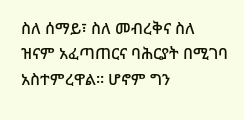ስለ ሰማይ፣ ስለ መብረቅና ስለ ዝናም አፈጣጠርና ባሕርያት በሚገባ አስተምረዋል፡፡ ሆኖም ግን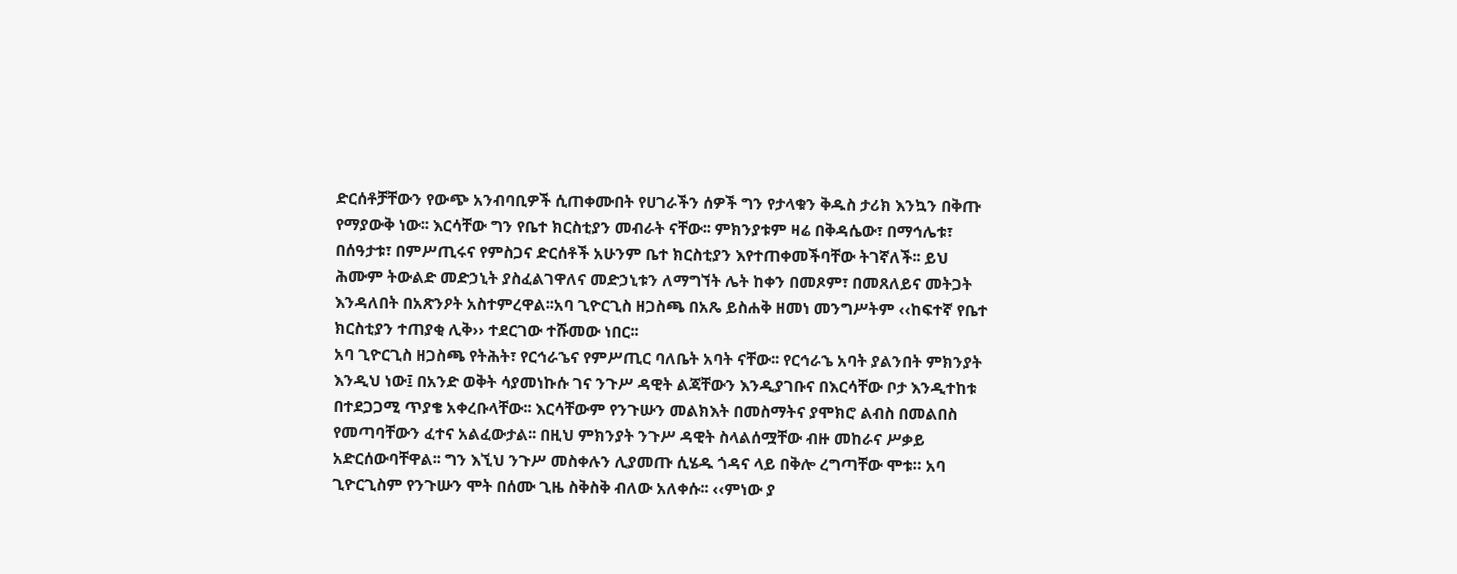ድርሰቶቻቸውን የውጭ አንብባቢዎች ሲጠቀሙበት የሀገራችን ሰዎች ግን የታላቁን ቅዱስ ታሪክ እንኳን በቅጡ የማያውቅ ነው፡፡ እርሳቸው ግን የቤተ ክርስቲያን መብራት ናቸው፡፡ ምክንያቱም ዛሬ በቅዳሴው፣ በማኅሌቱ፣ በሰዓታቱ፣ በምሥጢሩና የምስጋና ድርሰቶች አሁንም ቤተ ክርስቲያን እየተጠቀመችባቸው ትገኛለች፡፡ ይህ ሕሙም ትውልድ መድኃኒት ያስፈልገዋለና መድኃኒቱን ለማግኘት ሌት ከቀን በመጾም፣ በመጸለይና መትጋት እንዳለበት በአጽንዖት አስተምረዋል፡፡አባ ጊዮርጊስ ዘጋስጫ በአጼ ይስሐቅ ዘመነ መንግሥትም ‹‹ከፍተኛ የቤተ ክርስቲያን ተጠያቂ ሊቅ›› ተደርገው ተሹመው ነበር፡፡
አባ ጊዮርጊስ ዘጋስጫ የትሕት፣ የርኅራኄና የምሥጢር ባለቤት አባት ናቸው፡፡ የርኅራኄ አባት ያልንበት ምክንያት እንዲህ ነው፤ በአንድ ወቅት ሳያመነኩሱ ገና ንጉሥ ዳዊት ልጃቸውን እንዲያገቡና በእርሳቸው ቦታ እንዲተከቱ በተደጋጋሚ ጥያቄ አቀረቡላቸው፡፡ እርሳቸውም የንጉሡን መልክእት በመስማትና ያሞክሮ ልብስ በመልበስ የመጣባቸውን ፈተና አልፈውታል፡፡ በዚህ ምክንያት ንጉሥ ዳዊት ስላልሰሟቸው ብዙ መከራና ሥቃይ አድርሰውባቸዋል፡፡ ግን እኚህ ንጉሥ መስቀሉን ሊያመጡ ሲሄዱ ጎዳና ላይ በቅሎ ረግጣቸው ሞቱ። አባ ጊዮርጊስም የንጉሡን ሞት በሰሙ ጊዜ ስቅስቅ ብለው አለቀሱ፡፡ ‹‹ምነው ያ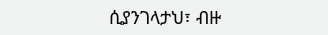ሲያንገላታህ፣ ብዙ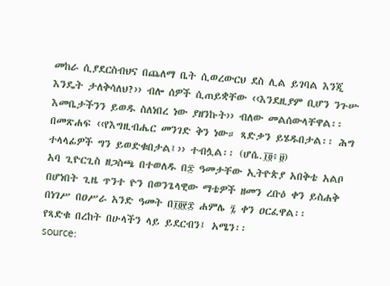መከራ ሲያደርስብህና በጨለማ ቤት ሲወረውርህ ደስ ሊል ይገባል እንጂ እንዴት ታለቅሳለህ?›› ብሎ ሰዎች ሲጠይቋቸው ‹‹እንደዚያም ቢሆን ንጉሡ እመቤታችንን ይወዱ ስለነበረ ነው ያዘንኩት›› ብለው መልሰውላቸዋል፡፡ በመጽሐፍ ‹‹የእግዚብሔር መንገድ ቅን ነው። ጻድቃን ይሄዱበታል፡፡ ሕግ ተላላፊዎች ግን ይወድቁበታል፤›› ተብሏል፡፡ (ሆሴ.፲፬፥፱)
አባ ጊዮርጊስ ዘጋስጫ በተወለዱ በ፷ ዓመታቸው ኢትዮጵያ አበቅቴ አልቦ በሆነበት ጊዜ ጥንተ ዮን በወንጌላዊው ማቴዎች ዘመን ረቡዕ ቀን ይስሐቅ በነገሥ በዐሥራ አንድ ዓመት በ፲፬፻፰ ሐምሌ ፯ ቀን ዐርፈዋል፡፡
የጻድቁ በረከት በሁላችን ላይ ይደርብን፤ አሜን፡፡
source: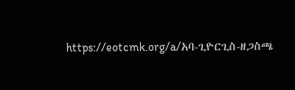https://eotcmk.org/a/አባ-ጊዮርጊስ-ዘጋስጫ